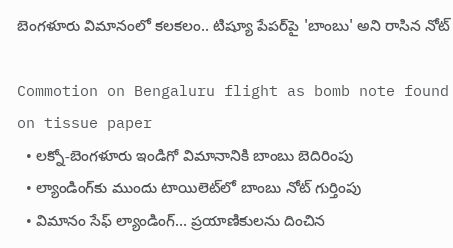బెంగళూరు విమానంలో కలకలం.. టిష్యూ పేపర్‌పై 'బాంబు' అని రాసిన నోట్

Commotion on Bengaluru flight as bomb note found on tissue paper
  • లక్నో-బెంగళూరు ఇండిగో విమానానికి బాంబు బెదిరింపు
  • ల్యాండింగ్‌కు ముందు టాయిలెట్‌లో బాంబు నోట్‌ గుర్తింపు
  • విమానం సేఫ్ ల్యాండింగ్... ప్రయాణికులను దించిన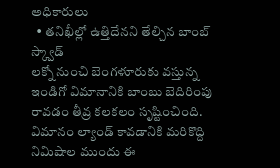అధికారులు
  • తనిఖీల్లో ఉత్తిదేనని తేల్చిన బాంబ్ స్క్వాడ్
లక్నో నుంచి బెంగళూరుకు వస్తున్న ఇండిగో విమానానికి బాంబు బెదిరింపు రావడం తీవ్ర కలకలం సృష్టించింది. విమానం ల్యాండ్ కావడానికి మరికొద్ది నిమిషాల ముందు ఈ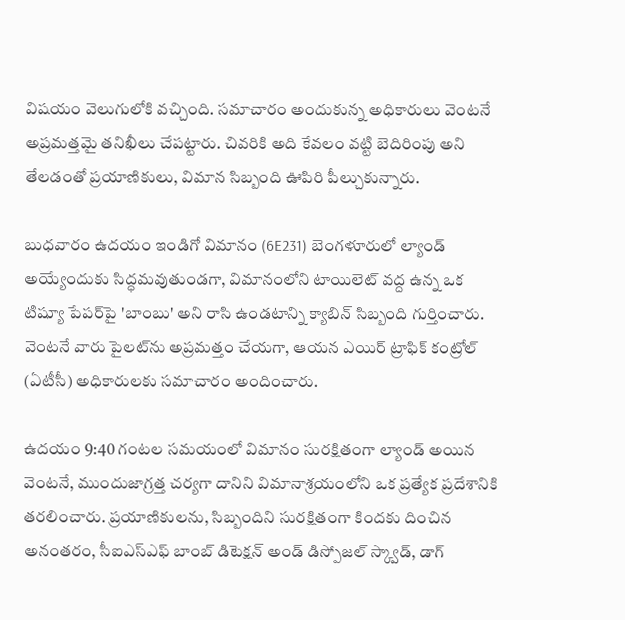విషయం వెలుగులోకి వచ్చింది. సమాచారం అందుకున్న అధికారులు వెంటనే అప్రమత్తమై తనిఖీలు చేపట్టారు. చివరికి అది కేవలం వట్టి బెదిరింపు అని తేలడంతో ప్రయాణికులు, విమాన సిబ్బంది ఊపిరి పీల్చుకున్నారు.

బుధవారం ఉదయం ఇండిగో విమానం (6E231) బెంగళూరులో ల్యాండ్ అయ్యేందుకు సిద్ధమవుతుండగా, విమానంలోని టాయిలెట్ వద్ద ఉన్న ఒక టిష్యూ పేపర్‌పై 'బాంబు' అని రాసి ఉండటాన్ని క్యాబిన్ సిబ్బంది గుర్తించారు. వెంటనే వారు పైలట్‌ను అప్రమత్తం చేయగా, ఆయన ఎయిర్ ట్రాఫిక్ కంట్రోల్‌ (ఏటీసీ) అధికారులకు సమాచారం అందించారు.

ఉదయం 9:40 గంటల సమయంలో విమానం సురక్షితంగా ల్యాండ్ అయిన వెంటనే, ముందుజాగ్రత్త చర్యగా దానిని విమానాశ్రయంలోని ఒక ప్రత్యేక ప్రదేశానికి తరలించారు. ప్రయాణికులను, సిబ్బందిని సురక్షితంగా కిందకు దించిన అనంతరం, సీఐఎస్ఎఫ్ బాంబ్ డిటెక్షన్ అండ్ డిస్పోజల్ స్క్వాడ్, డాగ్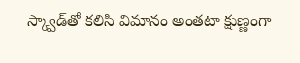స్క్వాడ్‌తో కలిసి విమానం అంతటా క్షుణ్ణంగా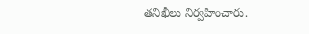తనిఖీలు నిర్వహించారు.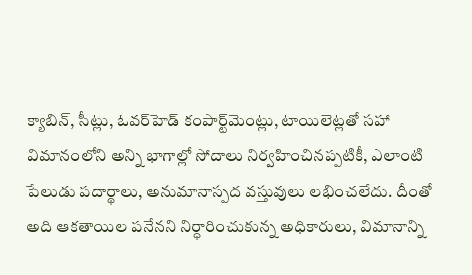క్యాబిన్, సీట్లు, ఓవర్‌హెడ్ కంపార్ట్‌మెంట్లు, టాయిలెట్లతో సహా విమానంలోని అన్ని భాగాల్లో సోదాలు నిర్వహించినప్పటికీ, ఎలాంటి పేలుడు పదార్థాలు, అనుమానాస్పద వస్తువులు లభించలేదు. దీంతో అది ఆకతాయిల పనేనని నిర్ధారించుకున్న అధికారులు, విమానాన్ని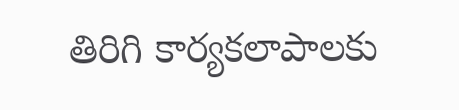తిరిగి కార్యకలాపాలకు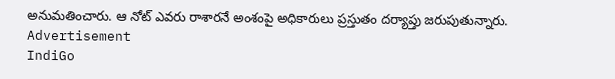అనుమతించారు. ఆ నోట్ ఎవరు రాశారనే అంశంపై అధికారులు ప్రస్తుతం దర్యాప్తు జరుపుతున్నారు.
Advertisement
IndiGo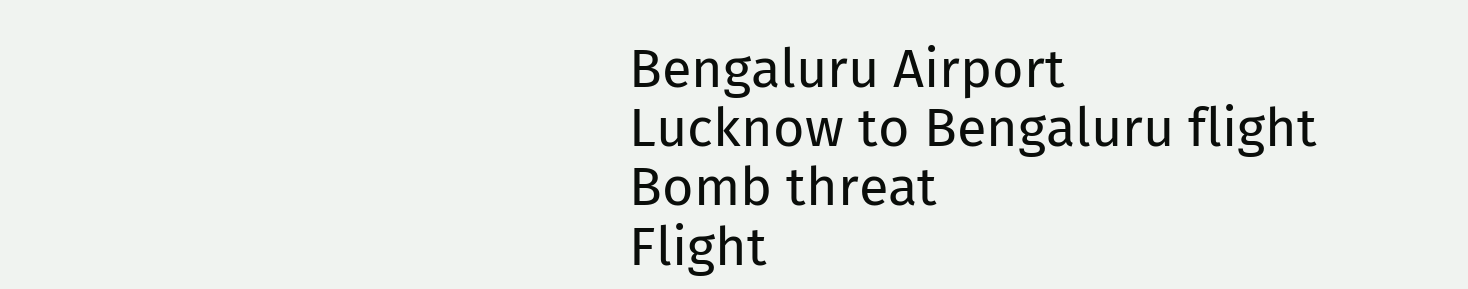Bengaluru Airport
Lucknow to Bengaluru flight
Bomb threat
Flight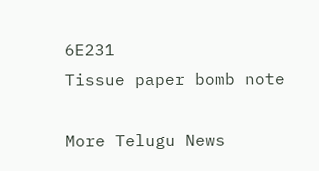6E231
Tissue paper bomb note

More Telugu News